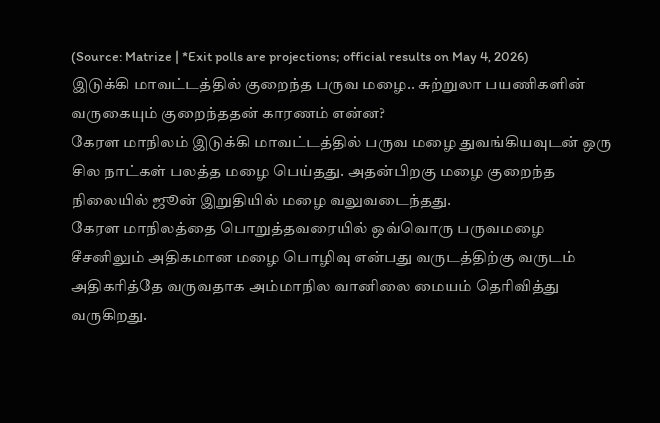(Source: Matrize | *Exit polls are projections; official results on May 4, 2026)
இடுக்கி மாவட்டத்தில் குறைந்த பருவ மழை.. சுற்றுலா பயணிகளின் வருகையும் குறைந்ததன் காரணம் என்ன?
கேரள மாநிலம் இடுக்கி மாவட்டத்தில் பருவ மழை துவங்கியவுடன் ஒரு சில நாட்கள் பலத்த மழை பெய்தது. அதன்பிறகு மழை குறைந்த நிலையில் ஜூன் இறுதியில் மழை வலுவடைந்தது.
கேரள மாநிலத்தை பொறுத்தவரையில் ஒவ்வொரு பருவமழை சீசனிலும் அதிகமான மழை பொழிவு என்பது வருடத்திற்கு வருடம் அதிகரித்தே வருவதாக அம்மாநில வானிலை மையம் தெரிவித்து வருகிறது.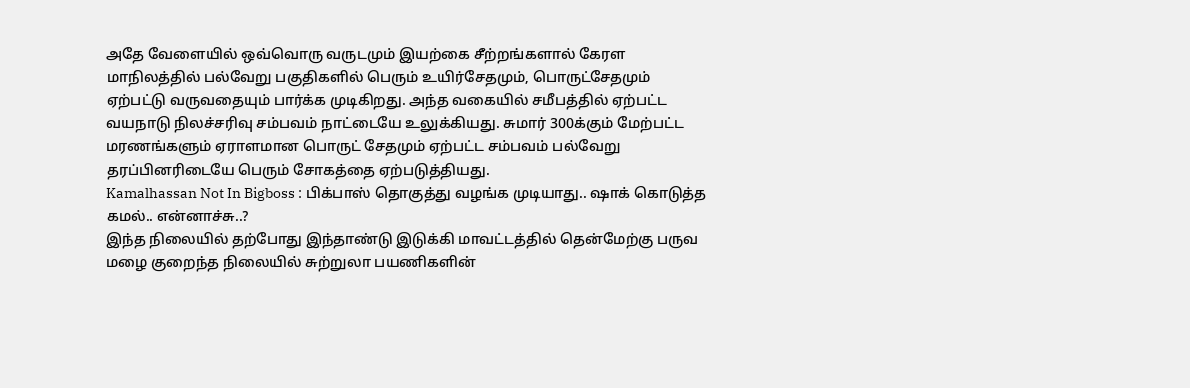அதே வேளையில் ஒவ்வொரு வருடமும் இயற்கை சீற்றங்களால் கேரள மாநிலத்தில் பல்வேறு பகுதிகளில் பெரும் உயிர்சேதமும், பொருட்சேதமும் ஏற்பட்டு வருவதையும் பார்க்க முடிகிறது. அந்த வகையில் சமீபத்தில் ஏற்பட்ட வயநாடு நிலச்சரிவு சம்பவம் நாட்டையே உலுக்கியது. சுமார் 300க்கும் மேற்பட்ட மரணங்களும் ஏராளமான பொருட் சேதமும் ஏற்பட்ட சம்பவம் பல்வேறு தரப்பினரிடையே பெரும் சோகத்தை ஏற்படுத்தியது.
Kamalhassan Not In Bigboss : பிக்பாஸ் தொகுத்து வழங்க முடியாது.. ஷாக் கொடுத்த கமல்.. என்னாச்சு..?
இந்த நிலையில் தற்போது இந்தாண்டு இடுக்கி மாவட்டத்தில் தென்மேற்கு பருவ மழை குறைந்த நிலையில் சுற்றுலா பயணிகளின்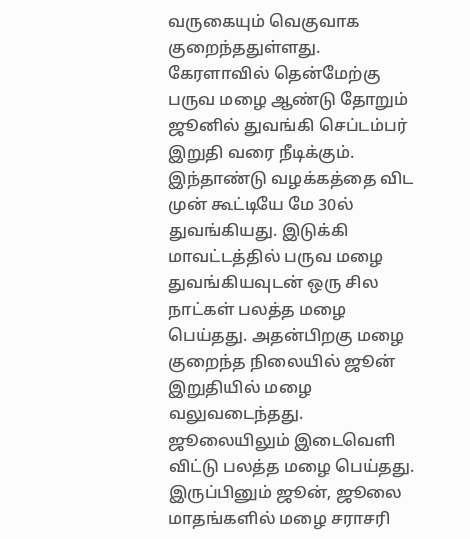வருகையும் வெகுவாக குறைந்ததுள்ளது. கேரளாவில் தென்மேற்கு பருவ மழை ஆண்டு தோறும் ஜூனில் துவங்கி செப்டம்பர் இறுதி வரை நீடிக்கும். இந்தாண்டு வழக்கத்தை விட முன் கூட்டியே மே 30ல் துவங்கியது. இடுக்கி மாவட்டத்தில் பருவ மழை துவங்கியவுடன் ஒரு சில நாட்கள் பலத்த மழை பெய்தது. அதன்பிறகு மழை குறைந்த நிலையில் ஜூன் இறுதியில் மழை வலுவடைந்தது.
ஜூலையிலும் இடைவெளி விட்டு பலத்த மழை பெய்தது. இருப்பினும் ஜூன், ஜூலை மாதங்களில் மழை சராசரி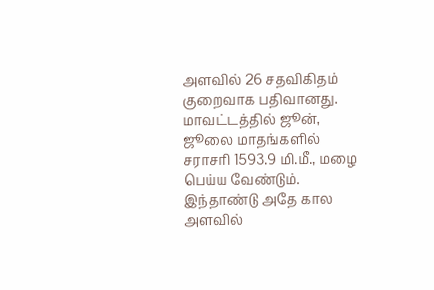அளவில் 26 சதவிகிதம் குறைவாக பதிவானது. மாவட்டத்தில் ஜூன், ஜூலை மாதங்களில் சராசரி 1593.9 மி.மீ., மழை பெய்ய வேண்டும். இந்தாண்டு அதே கால அளவில்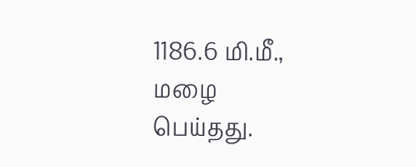1186.6 மி.மீ., மழை பெய்தது.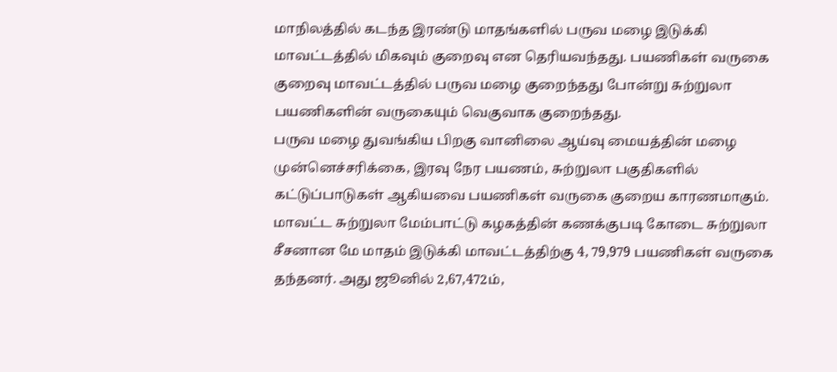மாநிலத்தில் கடந்த இரண்டு மாதங்களில் பருவ மழை இடுக்கி மாவட்டத்தில் மிகவும் குறைவு என தெரியவந்தது. பயணிகள் வருகை குறைவு மாவட்டத்தில் பருவ மழை குறைந்தது போன்று சுற்றுலா பயணிகளின் வருகையும் வெகுவாக குறைந்தது.
பருவ மழை துவங்கிய பிறகு வானிலை ஆய்வு மையத்தின் மழை முன்னெச்சரிக்கை, இரவு நேர பயணம், சுற்றுலா பகுதிகளில் கட்டுப்பாடுகள் ஆகியவை பயணிகள் வருகை குறைய காரணமாகும். மாவட்ட சுற்றுலா மேம்பாட்டு கழகத்தின் கணக்குபடி கோடை சுற்றுலா சீசனான மே மாதம் இடுக்கி மாவட்டத்திற்கு 4, 79,979 பயணிகள் வருகை தந்தனர். அது ஜூனில் 2,67,472ம்,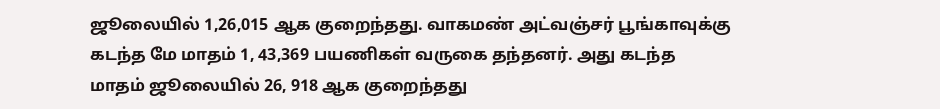ஜூலையில் 1,26,015 ஆக குறைந்தது. வாகமண் அட்வஞ்சர் பூங்காவுக்கு கடந்த மே மாதம் 1, 43,369 பயணிகள் வருகை தந்தனர். அது கடந்த மாதம் ஜூலையில் 26, 918 ஆக குறைந்தது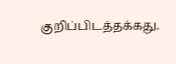குறிப்பிடத்தக்கது.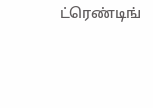ட்ரெண்டிங்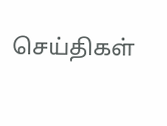செய்திகள்